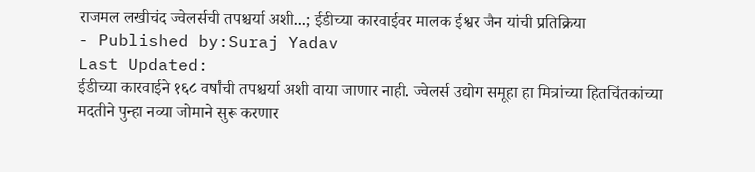राजमल लखीचंद ज्वेलर्सची तपश्चर्या अशी...; ईडीच्या कारवाईवर मालक ईश्वर जैन यांची प्रतिक्रिया
- Published by:Suraj Yadav
Last Updated:
ईडीच्या कारवाईने १६८ वर्षांची तपश्चर्या अशी वाया जाणार नाही. ज्वेलर्स उद्योग समूहा हा मित्रांच्या हितचिंतकांच्या मदतीने पुन्हा नव्या जोमाने सुरू करणार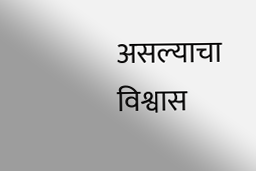असल्याचा विश्वास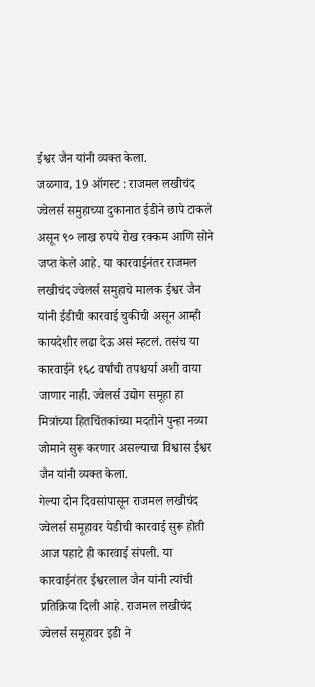ईश्वर जैन यांनी व्यक्त केला.
जळगाव, 19 ऑगस्ट : राजमल लखीचंद ज्वेलर्स समुहाच्या दुकानात ईडीने छापे टाकले असून ९० लाख रुपये रोख रक्कम आणि सोने जप्त केले आहे. या कारवाईनंतर राजमल लखीचंद ज्वेलर्स समुहाचे मालक ईश्वर जैन यांनी ईडीची कारवाई चुकीची असून आम्ही कायदेशीर लढा देऊ असं म्हटलं. तसंच या कारवाईने १६८ वर्षांची तपश्चर्या अशी वाया जाणार नाही. ज्वेलर्स उद्योग समूहा हा मित्रांच्या हितचिंतकांच्या मदतीने पुन्हा नव्या जोमाने सुरू करणार असल्याचा विश्वास ईश्वर जैन यांनी व्यक्त केला.
गेल्या दोन दिवसांपासून राजमल लखीचंद ज्वेलर्स समूहावर येडीची कारवाई सुरू होती आज पहाटे ही कारवाई संपली. या कारवाईनंतर ईश्वरलाल जैन यांनी त्यांची प्रतिक्रिया दिली आहे. राजमल लखीचंद ज्वेलर्स समूहावर इडी ने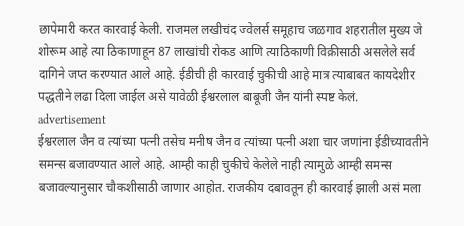छापेमारी करत कारवाई केली. राजमल लखीचंद ज्वेलर्स समूहाच जळगाव शहरातील मुख्य जे शोरूम आहे त्या ठिकाणाहून 87 लाखांची रोकड आणि त्याठिकाणी विक्रीसाठी असलेले सर्व दागिने जप्त करण्यात आले आहे. ईडीची ही कारवाई चुकीची आहे मात्र त्याबाबत कायदेशीर पद्धतीने लढा दिला जाईल असे यावेळी ईश्वरलाल बाबूजी जैन यांनी स्पष्ट केलं.
advertisement
ईश्वरलाल जैन व त्यांच्या पत्नी तसेच मनीष जैन व त्यांच्या पत्नी अशा चार जणांना ईडीच्यावतीने समन्स बजावण्यात आले आहे. आम्ही काही चुकीचे केलेले नाही त्यामुळे आम्ही समन्स बजावल्यानुसार चौकशीसाठी जाणार आहोत. राजकीय दबावतून ही कारवाई झाली असं मला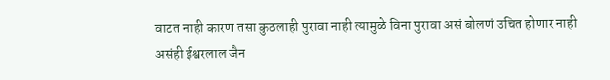वाटत नाही कारण तसा कुठलाही पुरावा नाही त्यामुळे विना पुरावा असं बोलणं उचित होणार नाही असंही ईश्वरलाल जैन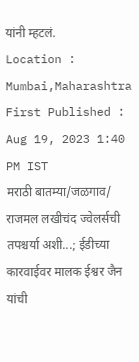यांनी म्हटलं.
Location :
Mumbai,Maharashtra
First Published :
Aug 19, 2023 1:40 PM IST
मराठी बातम्या/जळगाव/
राजमल लखीचंद ज्वेलर्सची तपश्चर्या अशी...; ईडीच्या कारवाईवर मालक ईश्वर जैन यांची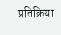प्रतिक्रिया